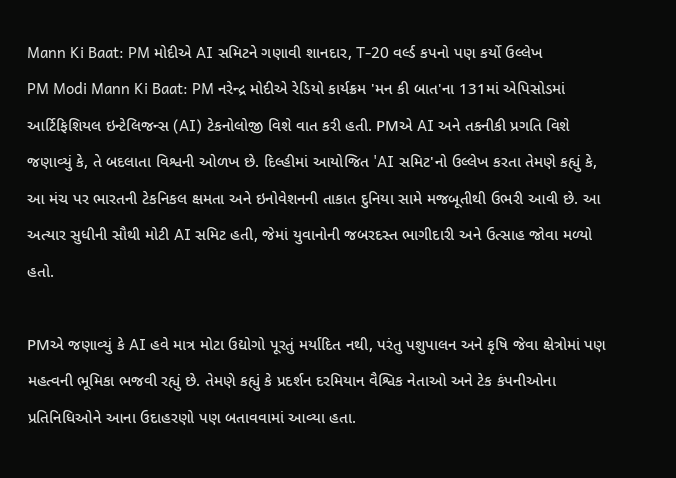Mann Ki Baat: PM મોદીએ AI સમિટને ગણાવી શાનદાર, T-20 વર્લ્ડ કપનો પણ કર્યો ઉલ્લેખ
PM Modi Mann Ki Baat: PM નરેન્દ્ર મોદીએ રેડિયો કાર્યક્રમ 'મન કી બાત'ના 131માં એપિસોડમાં આર્ટિફિશિયલ ઇન્ટેલિજન્સ (AI) ટેકનોલોજી વિશે વાત કરી હતી. PMએ AI અને તકનીકી પ્રગતિ વિશે જણાવ્યું કે, તે બદલાતા વિશ્વની ઓળખ છે. દિલ્હીમાં આયોજિત 'AI સમિટ'નો ઉલ્લેખ કરતા તેમણે કહ્યું કે, આ મંચ પર ભારતની ટેકનિકલ ક્ષમતા અને ઇનોવેશનની તાકાત દુનિયા સામે મજબૂતીથી ઉભરી આવી છે. આ અત્યાર સુધીની સૌથી મોટી AI સમિટ હતી, જેમાં યુવાનોની જબરદસ્ત ભાગીદારી અને ઉત્સાહ જોવા મળ્યો હતો.

PMએ જણાવ્યું કે AI હવે માત્ર મોટા ઉદ્યોગો પૂરતું મર્યાદિત નથી, પરંતુ પશુપાલન અને કૃષિ જેવા ક્ષેત્રોમાં પણ મહત્વની ભૂમિકા ભજવી રહ્યું છે. તેમણે કહ્યું કે પ્રદર્શન દરમિયાન વૈશ્વિક નેતાઓ અને ટેક કંપનીઓના પ્રતિનિધિઓને આના ઉદાહરણો પણ બતાવવામાં આવ્યા હતા.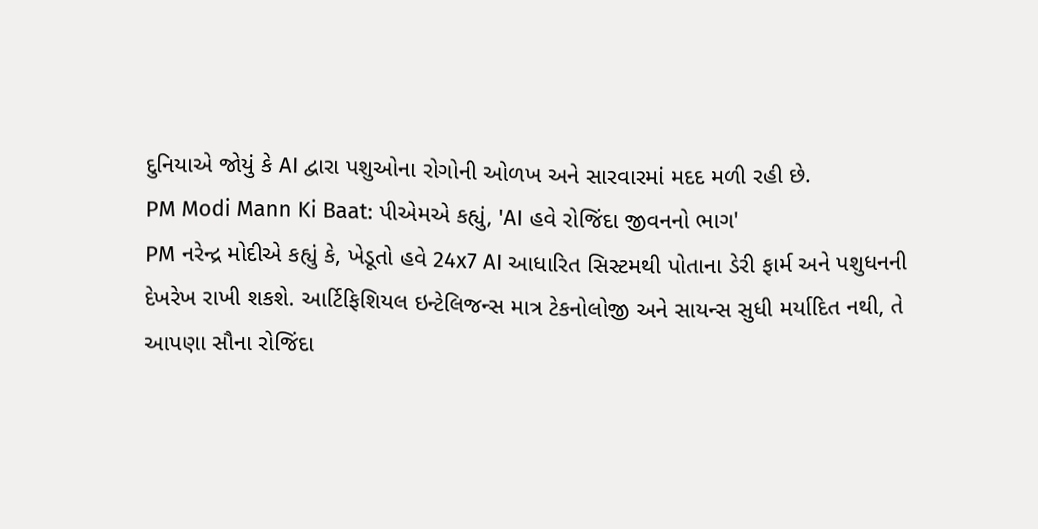દુનિયાએ જોયું કે AI દ્વારા પશુઓના રોગોની ઓળખ અને સારવારમાં મદદ મળી રહી છે.
PM Modi Mann Ki Baat: પીએમએ કહ્યું, 'AI હવે રોજિંદા જીવનનો ભાગ'
PM નરેન્દ્ર મોદીએ કહ્યું કે, ખેડૂતો હવે 24x7 AI આધારિત સિસ્ટમથી પોતાના ડેરી ફાર્મ અને પશુધનની દેખરેખ રાખી શકશે. આર્ટિફિશિયલ ઇન્ટેલિજન્સ માત્ર ટેકનોલોજી અને સાયન્સ સુધી મર્યાદિત નથી, તે આપણા સૌના રોજિંદા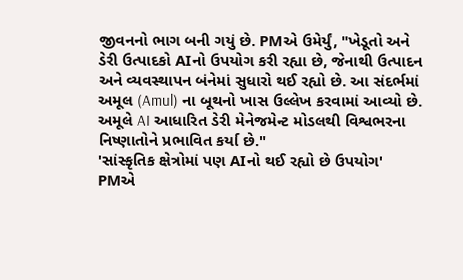જીવનનો ભાગ બની ગયું છે. PMએ ઉમેર્યું, "ખેડૂતો અને ડેરી ઉત્પાદકો AIનો ઉપયોગ કરી રહ્યા છે, જેનાથી ઉત્પાદન અને વ્યવસ્થાપન બંનેમાં સુધારો થઈ રહ્યો છે. આ સંદર્ભમાં અમૂલ (Amul) ના બૂથનો ખાસ ઉલ્લેખ કરવામાં આવ્યો છે. અમૂલે AI આધારિત ડેરી મેનેજમેન્ટ મોડલથી વિશ્વભરના નિષ્ણાતોને પ્રભાવિત કર્યા છે."
'સાંસ્કૃતિક ક્ષેત્રોમાં પણ AIનો થઈ રહ્યો છે ઉપયોગ'
PMએ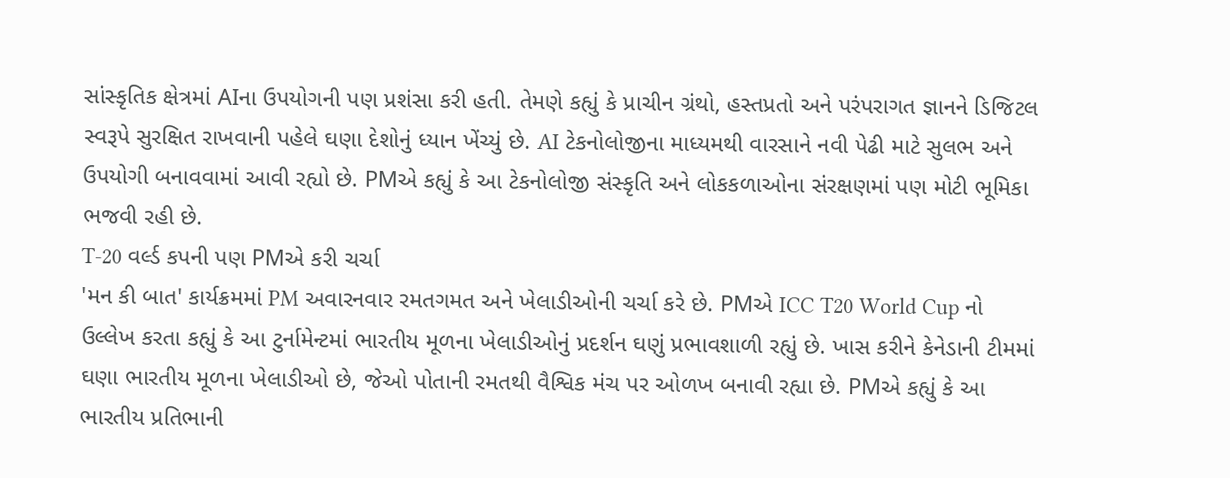સાંસ્કૃતિક ક્ષેત્રમાં AIના ઉપયોગની પણ પ્રશંસા કરી હતી. તેમણે કહ્યું કે પ્રાચીન ગ્રંથો, હસ્તપ્રતો અને પરંપરાગત જ્ઞાનને ડિજિટલ સ્વરૂપે સુરક્ષિત રાખવાની પહેલે ઘણા દેશોનું ધ્યાન ખેંચ્યું છે. AI ટેકનોલોજીના માધ્યમથી વારસાને નવી પેઢી માટે સુલભ અને ઉપયોગી બનાવવામાં આવી રહ્યો છે. PMએ કહ્યું કે આ ટેકનોલોજી સંસ્કૃતિ અને લોકકળાઓના સંરક્ષણમાં પણ મોટી ભૂમિકા ભજવી રહી છે.
T-20 વર્લ્ડ કપની પણ PMએ કરી ચર્ચા
'મન કી બાત' કાર્યક્રમમાં PM અવારનવાર રમતગમત અને ખેલાડીઓની ચર્ચા કરે છે. PMએ ICC T20 World Cup નો ઉલ્લેખ કરતા કહ્યું કે આ ટુર્નામેન્ટમાં ભારતીય મૂળના ખેલાડીઓનું પ્રદર્શન ઘણું પ્રભાવશાળી રહ્યું છે. ખાસ કરીને કેનેડાની ટીમમાં ઘણા ભારતીય મૂળના ખેલાડીઓ છે, જેઓ પોતાની રમતથી વૈશ્વિક મંચ પર ઓળખ બનાવી રહ્યા છે. PMએ કહ્યું કે આ ભારતીય પ્રતિભાની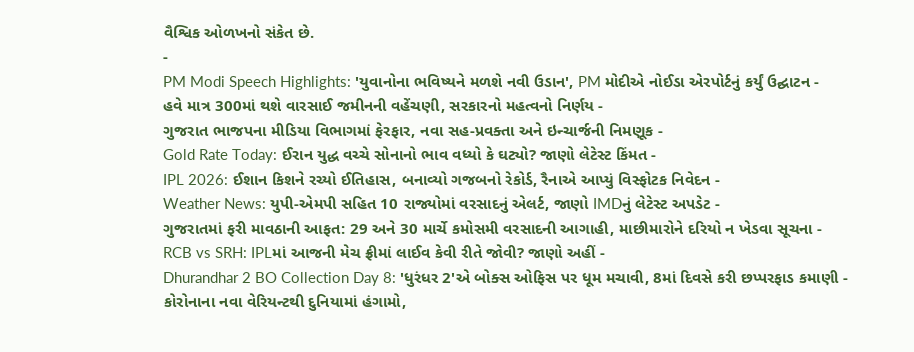વૈશ્વિક ઓળખનો સંકેત છે.
-
PM Modi Speech Highlights: 'યુવાનોના ભવિષ્યને મળશે નવી ઉડાન', PM મોદીએ નોઈડા એરપોર્ટનું કર્યું ઉદ્ઘાટન -
હવે માત્ર 300માં થશે વારસાઈ જમીનની વહેંચણી, સરકારનો મહત્વનો નિર્ણય -
ગુજરાત ભાજપના મીડિયા વિભાગમાં ફેરફાર, નવા સહ-પ્રવક્તા અને ઇન્ચાર્જની નિમણૂક -
Gold Rate Today: ઈરાન યુદ્ધ વચ્ચે સોનાનો ભાવ વધ્યો કે ઘટ્યો? જાણો લેટેસ્ટ કિંમત -
IPL 2026: ઈશાન કિશને રચ્યો ઈતિહાસ, બનાવ્યો ગજબનો રેકોર્ડ, રૈનાએ આપ્યું વિસ્ફોટક નિવેદન -
Weather News: યુપી-એમપી સહિત 10 રાજ્યોમાં વરસાદનું એલર્ટ, જાણો IMDનું લેટેસ્ટ અપડેટ -
ગુજરાતમાં ફરી માવઠાની આફત: 29 અને 30 માર્ચે કમોસમી વરસાદની આગાહી, માછીમારોને દરિયો ન ખેડવા સૂચના -
RCB vs SRH: IPLમાં આજની મેચ ફ્રીમાં લાઈવ કેવી રીતે જોવી? જાણો અહીં -
Dhurandhar 2 BO Collection Day 8: 'ધુરંધર 2'એ બોક્સ ઓફિસ પર ધૂમ મચાવી, 8માં દિવસે કરી છપ્પરફાડ કમાણી -
કોરોનાના નવા વેરિયન્ટથી દુનિયામાં હંગામો,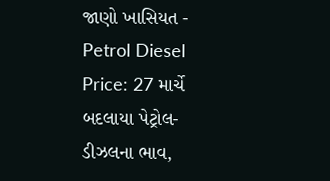જાણો ખાસિયત -
Petrol Diesel Price: 27 માર્ચે બદલાયા પેટ્રોલ-ડીઝલના ભાવ,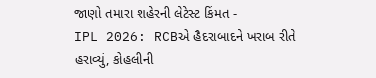જાણો તમારા શહેરની લેટેસ્ટ કિંમત -
IPL 2026: RCBએ હૈદરાબાદને ખરાબ રીતે હરાવ્યું, કોહલીની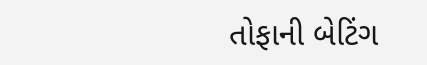તોફાની બેટિંગ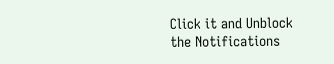Click it and Unblock the Notifications